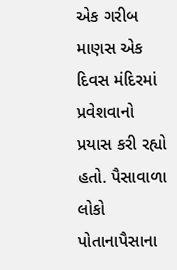એક ગરીબ માણસ એક દિવસ મંદિરમાં પ્રવેશવાનો પ્રયાસ કરી રહ્યો હતો. પૈસાવાળા લોકો પોતાનાપૈસાના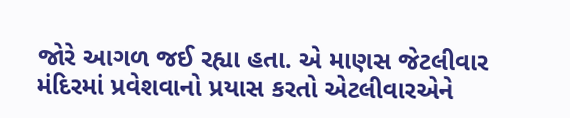જોરે આગળ જઈ રહ્યા હતા. એ માણસ જેટલીવાર મંદિરમાં પ્રવેશવાનો પ્રયાસ કરતો એટલીવારએને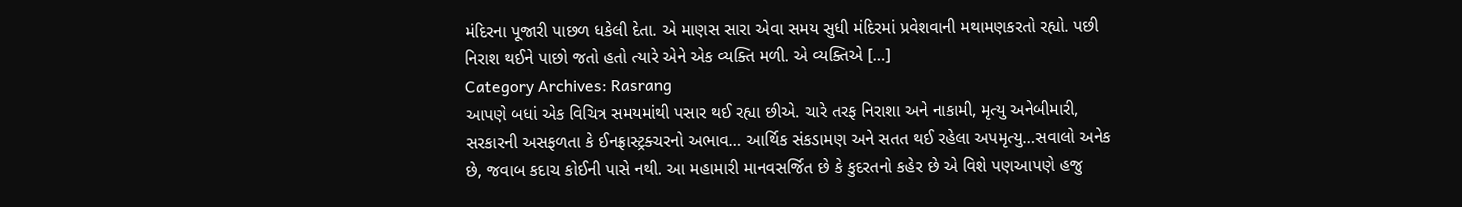મંદિરના પૂજારી પાછળ ધકેલી દેતા. એ માણસ સારા એવા સમય સુધી મંદિરમાં પ્રવેશવાની મથામણકરતો રહ્યો. પછી નિરાશ થઈને પાછો જતો હતો ત્યારે એને એક વ્યક્તિ મળી. એ વ્યક્તિએ […]
Category Archives: Rasrang
આપણે બધાં એક વિચિત્ર સમયમાંથી પસાર થઈ રહ્યા છીએ. ચારે તરફ નિરાશા અને નાકામી, મૃત્યુ અનેબીમારી, સરકારની અસફળતા કે ઈનફ્રાસ્ટ્રક્ચરનો અભાવ… આર્થિક સંકડામણ અને સતત થઈ રહેલા અપમૃત્યુ…સવાલો અનેક છે, જવાબ કદાચ કોઈની પાસે નથી. આ મહામારી માનવસર્જિત છે કે કુદરતનો કહેર છે એ વિશે પણઆપણે હજુ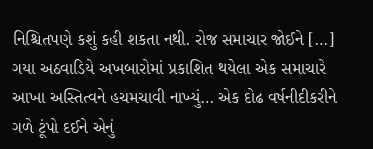નિશ્ચિતપણે કશું કહી શકતા નથી. રોજ સમાચાર જોઈને […]
ગયા અઠવાડિયે અખબારોમાં પ્રકાશિત થયેલા એક સમાચારે આખા અસ્તિત્વને હચમચાવી નાખ્યું… એક દોઢ વર્ષનીદીકરીને ગળે ટૂંપો દઈને એનું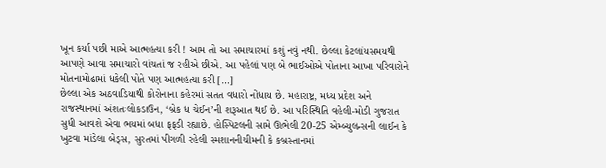ખૂન કર્યા પછી માએ આત્મહત્યા કરી ! આમ તો આ સમાચારમાં કશું નવું નથી. છેલ્લા કેટલાંયસમયથી આપણે આવા સમાચારો વાંચતાં જ રહીએ છીએ. આ પહેલાં પણ બે ભાઈઓએ પોતાના આખા પરિવારોને મોતનામોઢામાં ધકેલી પોતે પણ આત્મહત્યા કરી […]
છેલ્લા એક અઠવાડિયાથી કોરોનાના કહેરમાં સતત વધારો નોંધાય છે. મહારાષ્ટ્ર, મધ્ય પ્રદેશ અને રાજસ્થાનમાં અંશતઃલોકડાઉન, ‘બ્રેક ધ ચેઈન’ની શરૂઆત થઈ છે. આ પરિસ્થિતિ વહેલી-મોડી ગુજરાત સુધી આવશે એવા ભયમાં બધા ફફડી રહ્યાછે. હોસ્પિટલની સામે ઊભેલી 20-25 એમ્બ્યુલન્સની લાઈન કે ખુટવા માંડેલા બેડ્સ, સુરતમાં પીગળી રહેલી સ્મશાનનીચીમની કે કબ્રસ્તાનમાં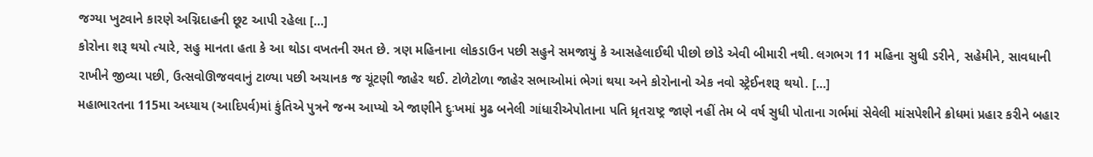જગ્યા ખુટવાને કારણે અગ્નિદાહની છૂટ આપી રહેલા […]
કોરોના શરૂ થયો ત્યારે, સહુ માનતા હતા કે આ થોડા વખતની રમત છે. ત્રણ મહિનાના લોકડાઉન પછી સહુને સમજાયું કે આસહેલાઈથી પીછો છોડે એવી બીમારી નથી. લગભગ 11 મહિના સુધી ડરીને, સહેમીને, સાવધાની રાખીને જીવ્યા પછી, ઉત્સવોઊજવવાનું ટાળ્યા પછી અચાનક જ ચૂંટણી જાહેર થઈ. ટોળેટોળા જાહેર સભાઓમાં ભેગાં થયા અને કોરોનાનો એક નવો સ્ટ્રેઈનશરૂ થયો. […]
મહાભારતના 115મા અધ્યાય (આદિપર્વ)માં કુંતિએ પુત્રને જન્મ આપ્યો એ જાણીને દુઃખમાં મુઢ બનેલી ગાંધારીએપોતાના પતિ ધ્રૃતરાષ્ટ્ર જાણે નહીં તેમ બે વર્ષ સુધી પોતાના ગર્ભમાં સેવેલી માંસપેશીને ક્રોધમાં પ્રહાર કરીને બહાર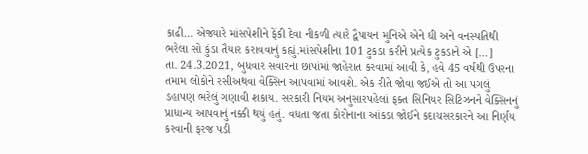કાઢી… એજ્યારે માંસપેશીને ફેંકી દેવા નીકળી ત્યારે દ્વૈપાયન મુનિએ એને ઘી અને વનસ્પતિથી ભરેલા સો કુંડા તૈયાર કરાવવાનું કહ્યું.માંસપેશીના 101 ટુકડા કરીને પ્રત્યેક ટુકડાને એ […]
તા. 24.3.2021, બુધવાર સવારના છાપાંમાં જાહેરાત કરવામાં આવી કે, હવે 45 વર્ષથી ઉપરના તમામ લોકોને રસીઅથવા વેક્સિન આપવામાં આવશે. એક રીતે જોવા જઈએ તો આ પગલું ડહાપણ ભરેલું ગણાવી શકાય. સરકારી નિયમ અનુસારપહેલાં ફક્ત સિનિયર સિટિઝનને વેક્સિનનું પ્રાધાન્ય આપવાનું નક્કી થયું હતું. વધતા જતા કોરોનાના આંકડા જોઈને કદાચસરકારને આ નિર્ણય કરવાની ફરજ પડી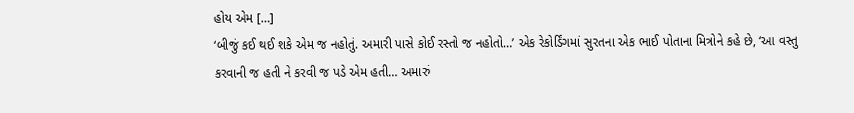હોય એમ […]
‘બીજું કઈ થઈ શકે એમ જ નહોતું. અમારી પાસે કોઈ રસ્તો જ નહોતો…’ એક રેકોર્ડિંગમાં સુરતના એક ભાઈ પોતાના મિત્રોને કહે છે, ‘આ વસ્તુ કરવાની જ હતી ને કરવી જ પડે એમ હતી… અમારું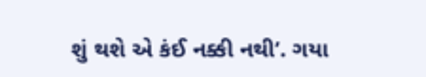શું થશે એ કંઈ નક્કી નથી’. ગયા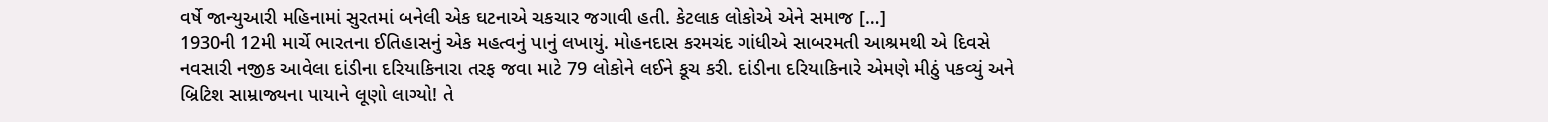વર્ષે જાન્યુઆરી મહિનામાં સુરતમાં બનેલી એક ઘટનાએ ચકચાર જગાવી હતી. કેટલાક લોકોએ એને સમાજ […]
1930ની 12મી માર્ચે ભારતના ઈતિહાસનું એક મહત્વનું પાનું લખાયું. મોહનદાસ કરમચંદ ગાંધીએ સાબરમતી આશ્રમથી એ દિવસે નવસારી નજીક આવેલા દાંડીના દરિયાકિનારા તરફ જવા માટે 79 લોકોને લઈને કૂચ કરી. દાંડીના દરિયાકિનારે એમણે મીઠું પકવ્યું અને બ્રિટિશ સામ્રાજ્યના પાયાને લૂણો લાગ્યો! તે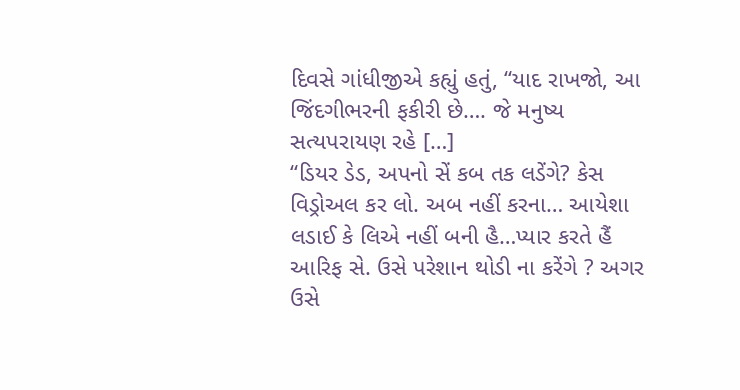દિવસે ગાંધીજીએ કહ્યું હતું, “યાદ રાખજો, આ જિંદગીભરની ફકીરી છે…. જે મનુષ્ય સત્યપરાયણ રહે […]
“ડિયર ડેડ, અપનો સેં કબ તક લડેંગે? કેસ વિડ્રોઅલ કર લો. અબ નહીં કરના… આયેશા લડાઈ કે લિએ નહીં બની હૈ…પ્યાર કરતે હૈં આરિફ સે. ઉસે પરેશાન થોડી ના કરેંગે ? અગર ઉસે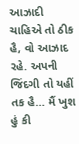આઝાદી ચાહિએ તો ઠીક હૈ, વો આઝાદ રહે. અપની જિંદગી તો યહીં તક હૈ… મૈં ખુશ હું કી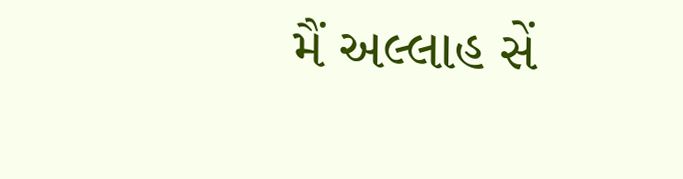મૈં અલ્લાહ સેં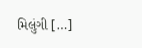મિલુંગી […]